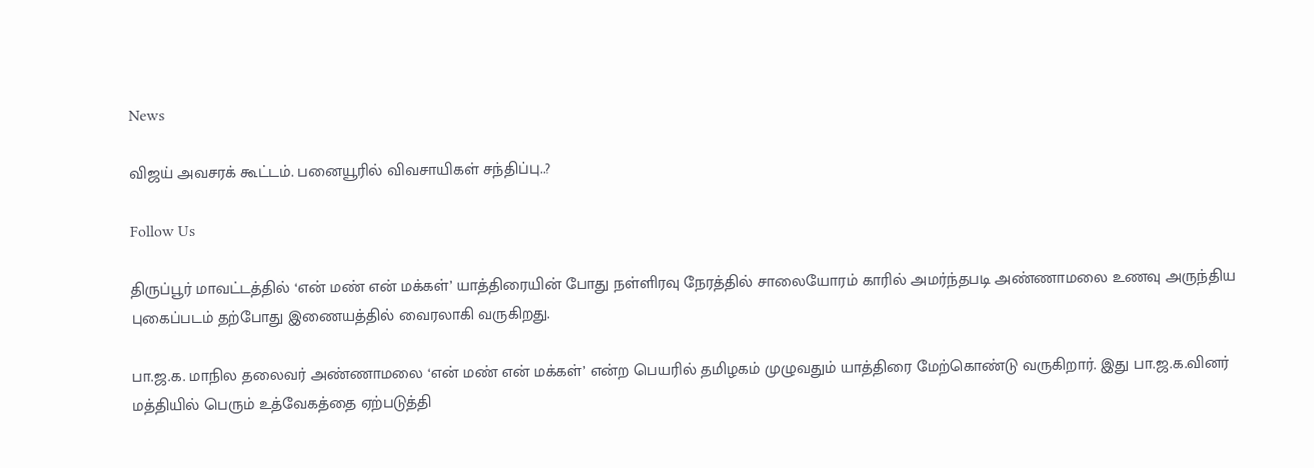News

விஜய் அவசரக் கூட்டம். பனையூரில் விவசாயிகள் சந்திப்பு..?

Follow Us

திருப்பூர் மாவட்டத்தில் ‘என் மண் என் மக்கள்’ யாத்திரையின் போது நள்ளிரவு நேரத்தில் சாலையோரம் காரில் அமர்ந்தபடி அண்ணாமலை உணவு அருந்திய புகைப்படம் தற்போது இணையத்தில் வைரலாகி வருகிறது.

பா.ஜ.க. மாநில தலைவர் அண்ணாமலை ‘என் மண் என் மக்கள்’ என்ற பெயரில் தமிழகம் முழுவதும் யாத்திரை மேற்கொண்டு வருகிறார். இது பா.ஜ.க.வினர் மத்தியில் பெரும் உத்வேகத்தை ஏற்படுத்தி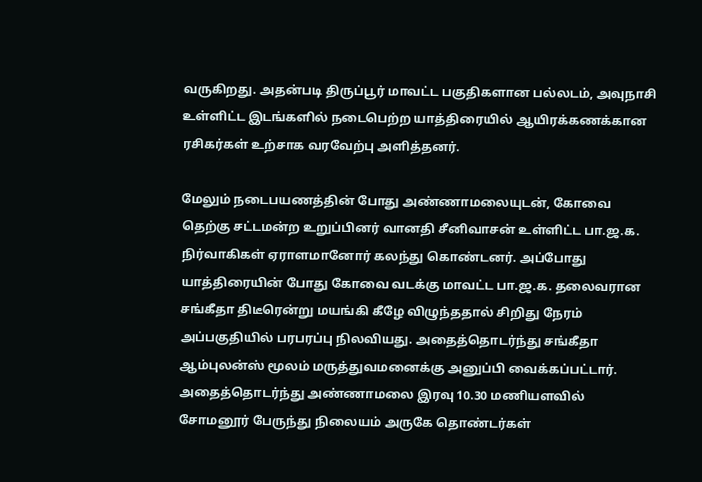வருகிறது. அதன்படி திருப்பூர் மாவட்ட பகுதிகளான பல்லடம், அவுநாசி உள்ளிட்ட இடங்களில் நடைபெற்ற யாத்திரையில் ஆயிரக்கணக்கான ரசிகர்கள் உற்சாக வரவேற்பு அளித்தனர்.

மேலும் நடைபயணத்தின் போது அண்ணாமலையுடன், கோவை தெற்கு சட்டமன்ற உறுப்பினர் வானதி சீனிவாசன் உள்ளிட்ட பா.ஜ.க. நிர்வாகிகள் ஏராளமானோர் கலந்து கொண்டனர். அப்போது யாத்திரையின் போது கோவை வடக்கு மாவட்ட பா.ஜ.க. தலைவரான சங்கீதா திடீரென்று மயங்கி கீழே விழுந்ததால் சிறிது நேரம் அப்பகுதியில் பரபரப்பு நிலவியது. அதைத்தொடர்ந்து சங்கீதா ஆம்புலன்ஸ் மூலம் மருத்துவமனைக்கு அனுப்பி வைக்கப்பட்டார். அதைத்தொடர்ந்து அண்ணாமலை இரவு 10.30 மணியளவில் சோமனூர் பேருந்து நிலையம் அருகே தொண்டர்கள்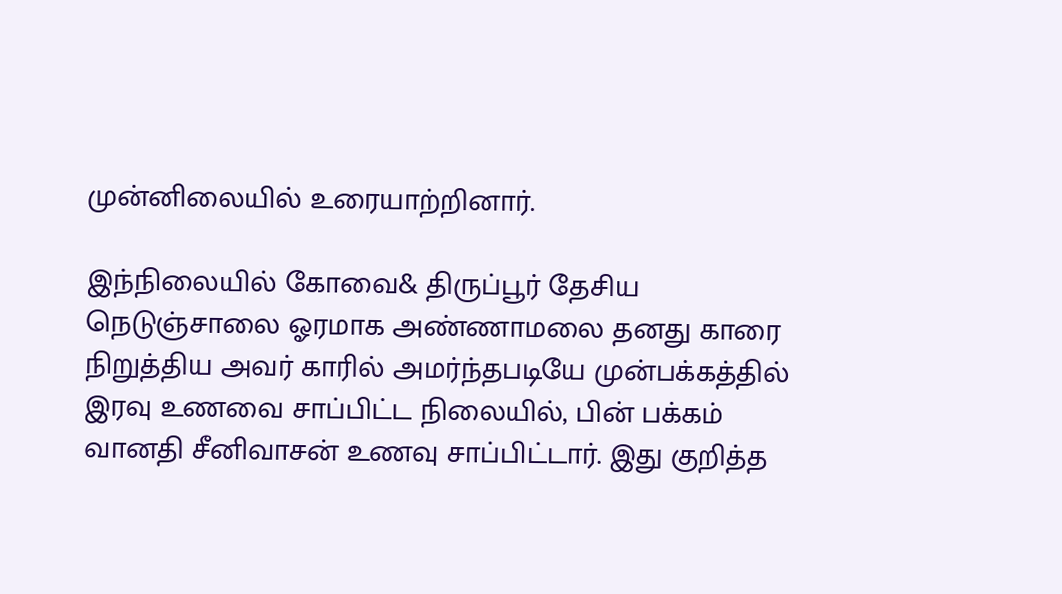முன்னிலையில் உரையாற்றினார்.

இந்நிலையில் கோவை& திருப்பூர் தேசிய நெடுஞ்சாலை ஓரமாக அண்ணாமலை தனது காரை நிறுத்திய அவர் காரில் அமர்ந்தபடியே முன்பக்கத்தில் இரவு உணவை சாப்பிட்ட நிலையில், பின் பக்கம் வானதி சீனிவாசன் உணவு சாப்பிட்டார். இது குறித்த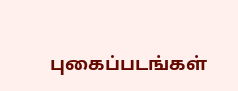புகைப்படங்கள்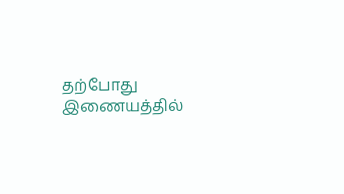தற்போது இணையத்தில்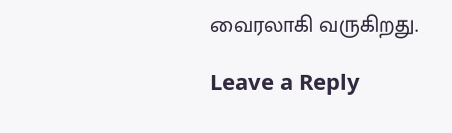வைரலாகி வருகிறது.

Leave a Reply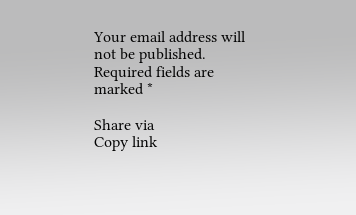Your email address will not be published. Required fields are marked *

Share via
Copy link